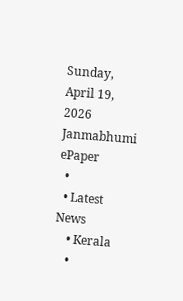Sunday, April 19, 2026
Janmabhumi
ePaper
  •
  • Latest News
    • Kerala
    •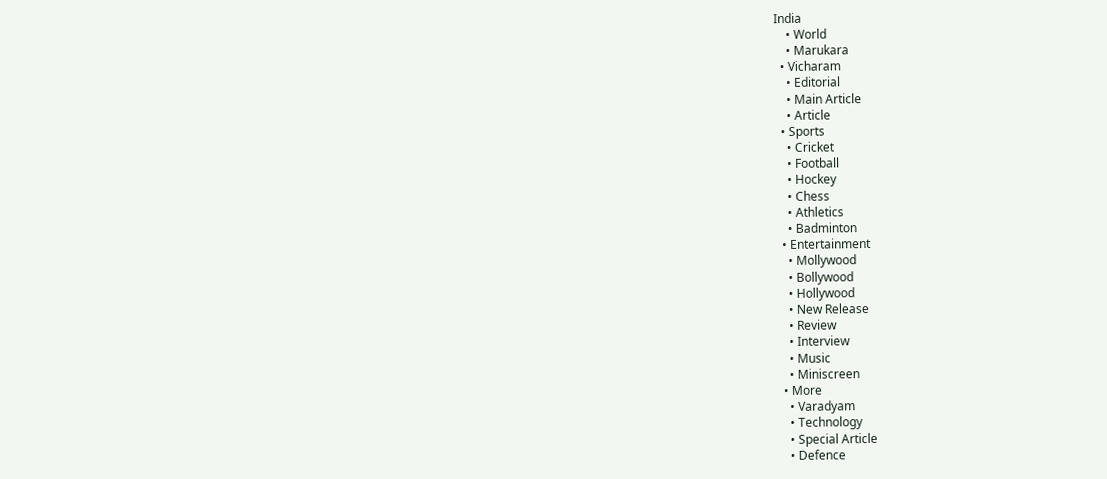India
    • World
    • Marukara
  • Vicharam
    • Editorial
    • Main Article
    • Article
  • Sports
    • Cricket
    • Football
    • Hockey
    • Chess
    • Athletics
    • Badminton
  • Entertainment
    • Mollywood
    • Bollywood
    • Hollywood
    • New Release
    • Review
    • Interview
    • Music
    • Miniscreen
  • More
    • Varadyam
    • Technology
    • Special Article
    • Defence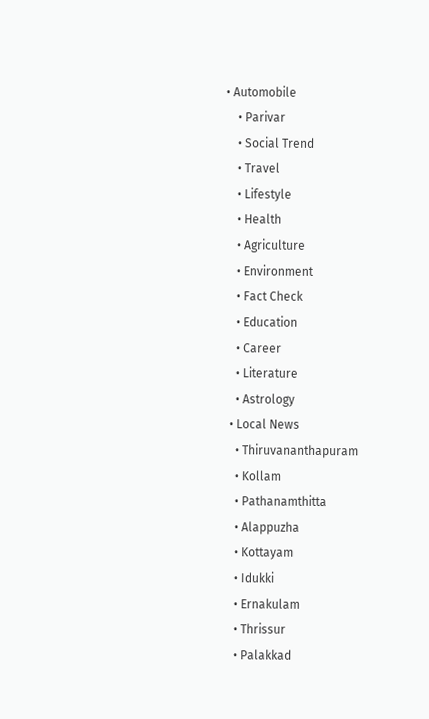• Automobile
    • Parivar
    • Social Trend
    • Travel
    • Lifestyle
    • Health
    • Agriculture
    • Environment
    • Fact Check
    • Education
    • Career
    • Literature
    • Astrology
  • Local News
    • Thiruvananthapuram
    • Kollam
    • Pathanamthitta
    • Alappuzha
    • Kottayam
    • Idukki
    • Ernakulam
    • Thrissur
    • Palakkad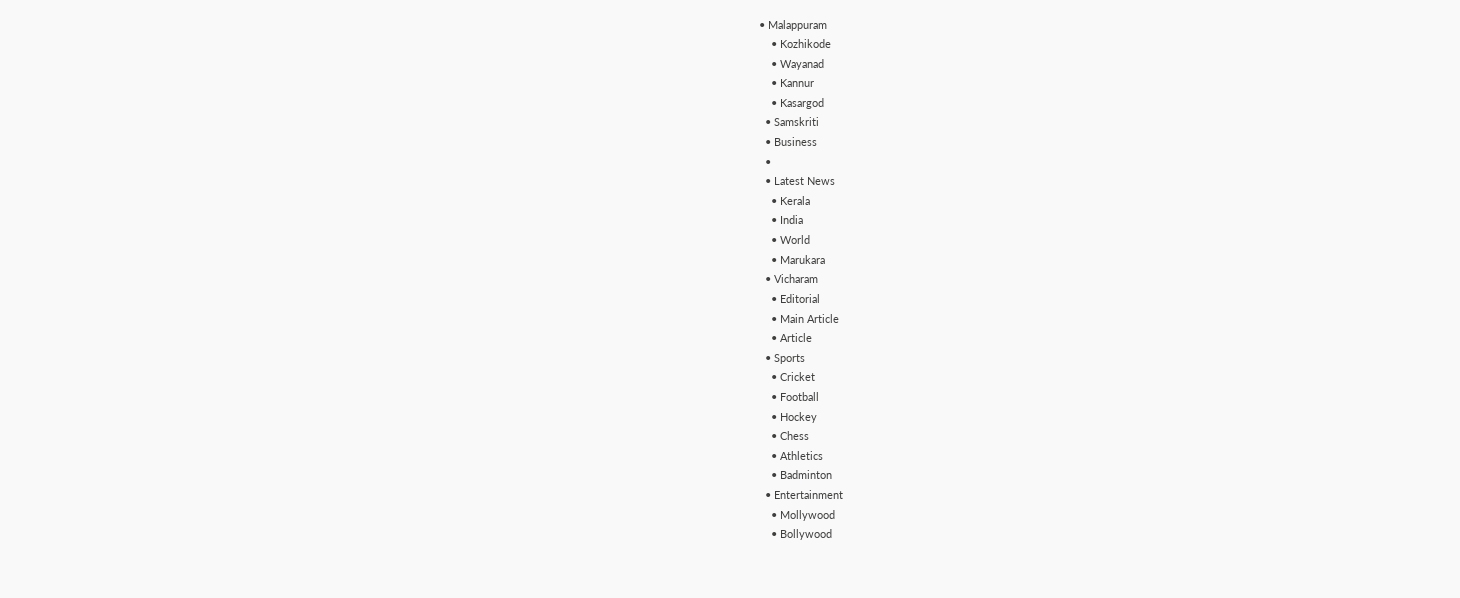• Malappuram
    • Kozhikode
    • Wayanad
    • Kannur
    • Kasargod
  • Samskriti
  • Business
  •
  • Latest News
    • Kerala
    • India
    • World
    • Marukara
  • Vicharam
    • Editorial
    • Main Article
    • Article
  • Sports
    • Cricket
    • Football
    • Hockey
    • Chess
    • Athletics
    • Badminton
  • Entertainment
    • Mollywood
    • Bollywood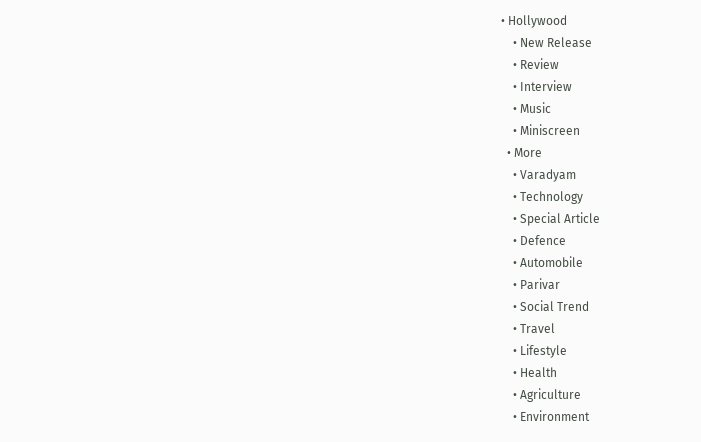• Hollywood
    • New Release
    • Review
    • Interview
    • Music
    • Miniscreen
  • More
    • Varadyam
    • Technology
    • Special Article
    • Defence
    • Automobile
    • Parivar
    • Social Trend
    • Travel
    • Lifestyle
    • Health
    • Agriculture
    • Environment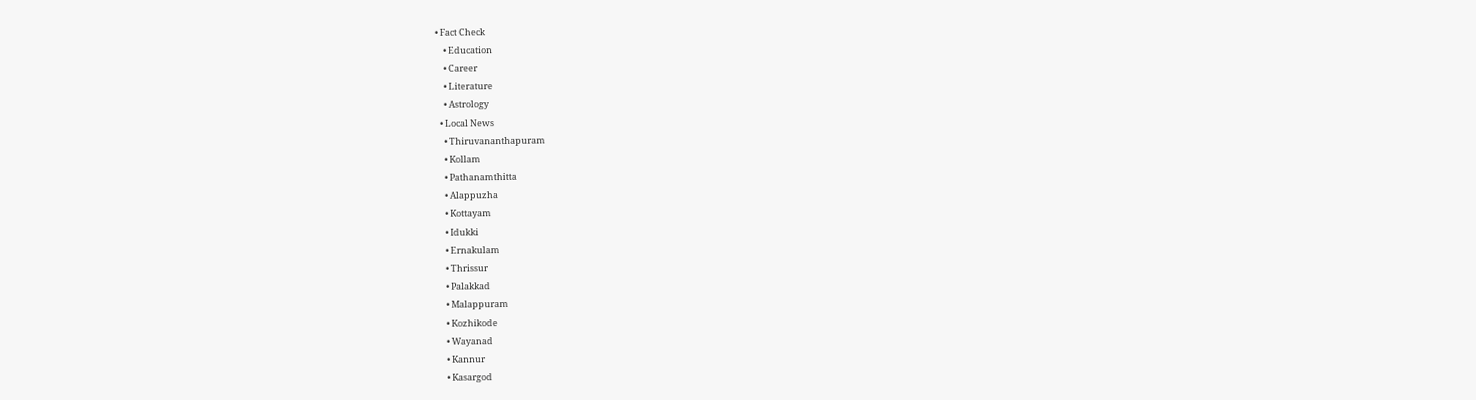• Fact Check
    • Education
    • Career
    • Literature
    • Astrology
  • Local News
    • Thiruvananthapuram
    • Kollam
    • Pathanamthitta
    • Alappuzha
    • Kottayam
    • Idukki
    • Ernakulam
    • Thrissur
    • Palakkad
    • Malappuram
    • Kozhikode
    • Wayanad
    • Kannur
    • Kasargod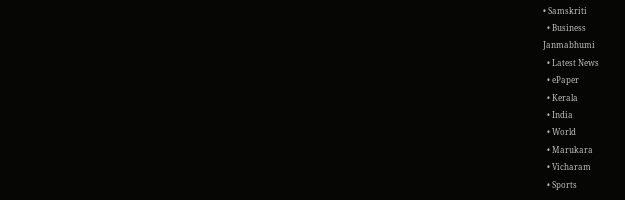• Samskriti
  • Business
Janmabhumi
  • Latest News
  • ePaper
  • Kerala
  • India
  • World
  • Marukara
  • Vicharam
  • Sports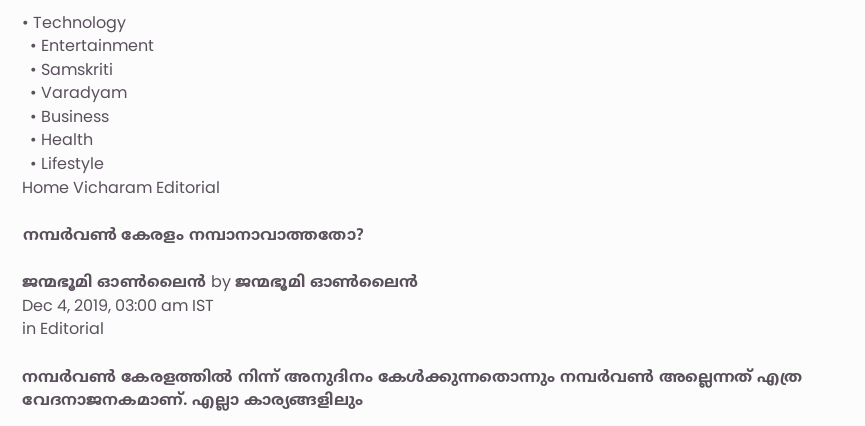• Technology
  • Entertainment
  • Samskriti
  • Varadyam
  • Business
  • Health
  • Lifestyle
Home Vicharam Editorial

നമ്പര്‍വണ്‍ കേരളം നമ്പാനാവാത്തതോ?

ജന്മഭൂമി ഓണ്‍ലൈന്‍ by ജന്മഭൂമി ഓണ്‍ലൈന്‍
Dec 4, 2019, 03:00 am IST
in Editorial

നമ്പര്‍വണ്‍ കേരളത്തില്‍ നിന്ന് അനുദിനം കേള്‍ക്കുന്നതൊന്നും നമ്പര്‍വണ്‍ അല്ലെന്നത് എത്ര വേദനാജനകമാണ്. എല്ലാ കാര്യങ്ങളിലും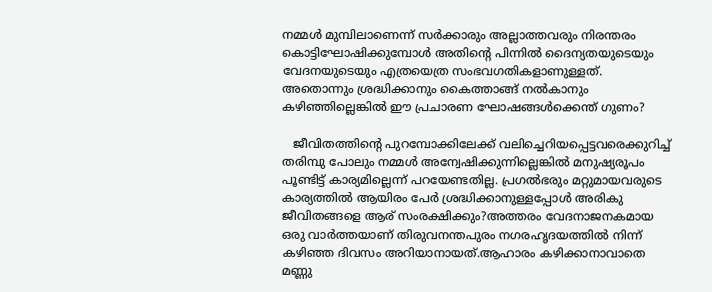നമ്മള്‍ മുമ്പിലാണെന്ന് സര്‍ക്കാരും അല്ലാത്തവരും നിരന്തരം കൊട്ടിഘോഷിക്കുമ്പോള്‍ അതിന്റെ പിന്നില്‍ ദൈന്യതയുടെയും വേദനയുടെയും എത്രയെത്ര സംഭവഗതികളാണുള്ളത്. അതൊന്നും ശ്രദ്ധിക്കാനും കൈത്താങ്ങ് നല്‍കാനും കഴിഞ്ഞില്ലെങ്കില്‍ ഈ പ്രചാരണ ഘോഷങ്ങള്‍ക്കെന്ത് ഗുണം?

   ജീവിതത്തിന്റെ പുറമ്പോക്കിലേക്ക് വലിച്ചെറിയപ്പെട്ടവരെക്കുറിച്ച് തരിമ്പു പോലും നമ്മള്‍ അന്വേഷിക്കുന്നില്ലെങ്കില്‍ മനുഷ്യരൂപം പൂണ്ടിട്ട് കാര്യമില്ലെന്ന് പറയേണ്ടതില്ല. പ്രഗല്‍ഭരും മറ്റുമായവരുടെ കാര്യത്തില്‍ ആയിരം പേര്‍ ശ്രദ്ധിക്കാനുള്ളപ്പോള്‍ അരികു ജീവിതങ്ങളെ ആര് സംരക്ഷിക്കും?അത്തരം വേദനാജനകമായ ഒരു വാര്‍ത്തയാണ് തിരുവനന്തപുരം നഗരഹൃദയത്തില്‍ നിന്ന് കഴിഞ്ഞ ദിവസം അറിയാനായത്.ആഹാരം കഴിക്കാനാവാതെ മണ്ണു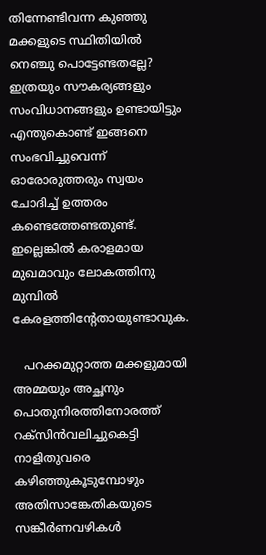തിന്നേണ്ടിവന്ന കുഞ്ഞു മക്കളുടെ സ്ഥിതിയില്‍ നെഞ്ചു പൊട്ടേണ്ടതല്ലേ? ഇത്രയും സൗകര്യങ്ങളും സംവിധാനങ്ങളും ഉണ്ടായിട്ടും എന്തുകൊണ്ട് ഇങ്ങനെ സംഭവിച്ചുവെന്ന് ഓരോരുത്തരും സ്വയം ചോദിച്ച് ഉത്തരം കണ്ടെത്തേണ്ടതുണ്ട്. ഇല്ലെങ്കില്‍ കരാളമായ മുഖമാവും ലോകത്തിനു മുമ്പില്‍ കേരളത്തിന്റേതായുണ്ടാവുക.

   പറക്കമുറ്റാത്ത മക്കളുമായി അമ്മയും അച്ഛനും പൊതുനിരത്തിനോരത്ത് റക്‌സിന്‍വലിച്ചുകെട്ടി നാളിതുവരെ കഴിഞ്ഞുകൂടുമ്പോഴും അതിസാങ്കേതികയുടെ സങ്കീര്‍ണവഴികള്‍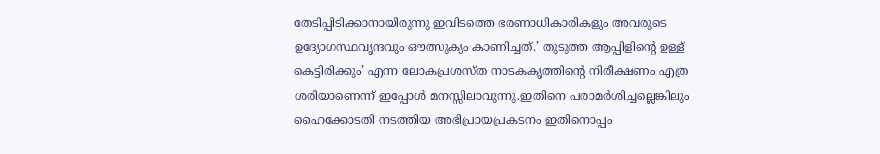തേടിപ്പിടിക്കാനായിരുന്നു ഇവിടത്തെ ഭരണാധികാരികളും അവരുടെ ഉദ്യോഗസ്ഥവൃന്ദവും ഔത്സുക്യം കാണിച്ചത്.’ തുടുത്ത ആപ്പിളിന്റെ ഉള്ള് കെട്ടിരിക്കും’ എന്ന ലോകപ്രശസ്ത നാടകകൃത്തിന്റെ നിരീക്ഷണം എത്ര ശരിയാണെന്ന് ഇപ്പോള്‍ മനസ്സിലാവുന്നു.ഇതിനെ പരാമര്‍ശിച്ചല്ലെങ്കിലും ഹൈക്കോടതി നടത്തിയ അഭിപ്രായപ്രകടനം ഇതിനൊപ്പം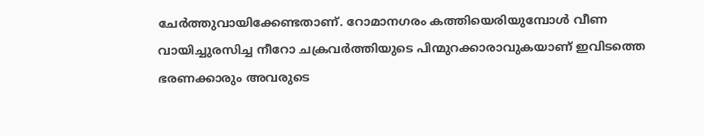ചേര്‍ത്തുവായിക്കേണ്ടതാണ്. റോമാനഗരം കത്തിയെരിയുമ്പോള്‍ വീണ വായിച്ചുരസിച്ച നീറോ ചക്രവര്‍ത്തിയുടെ പിന്മുറക്കാരാവുകയാണ് ഇവിടത്തെ ഭരണക്കാരും അവരുടെ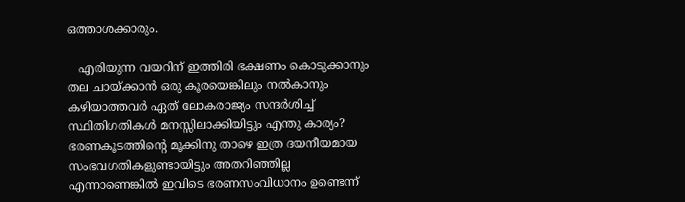ഒത്താശക്കാരും.

   എരിയുന്ന വയറിന് ഇത്തിരി ഭക്ഷണം കൊടുക്കാനും തല ചായ്‌ക്കാന്‍ ഒരു കൂരയെങ്കിലും നല്‍കാനും കഴിയാത്തവര്‍ ഏത് ലോകരാജ്യം സന്ദര്‍ശിച്ച് സ്ഥിതിഗതികള്‍ മനസ്സിലാക്കിയിട്ടും എന്തു കാര്യം? ഭരണകൂടത്തിന്റെ മൂക്കിനു താഴെ ഇത്ര ദയനീയമായ സംഭവഗതികളുണ്ടായിട്ടും അതറിഞ്ഞില്ല എന്നാണെങ്കില്‍ ഇവിടെ ഭരണസംവിധാനം ഉണ്ടെന്ന്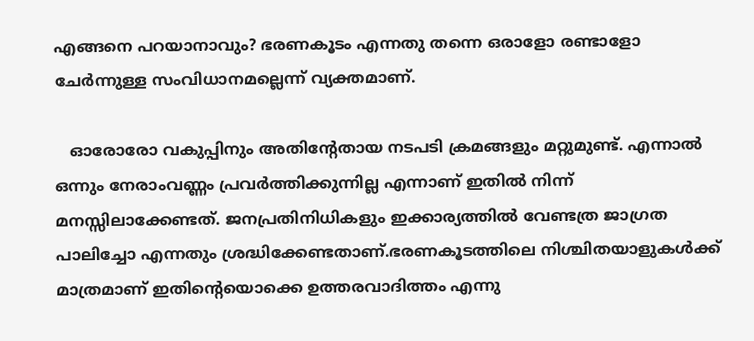എങ്ങനെ പറയാനാവും? ഭരണകൂടം എന്നതു തന്നെ ഒരാളോ രണ്ടാളോ ചേര്‍ന്നുള്ള സംവിധാനമല്ലെന്ന് വ്യക്തമാണ്.

   ഓരോരോ വകുപ്പിനും അതിന്റേതായ നടപടി ക്രമങ്ങളും മറ്റുമുണ്ട്. എന്നാല്‍ ഒന്നും നേരാംവണ്ണം പ്രവര്‍ത്തിക്കുന്നില്ല എന്നാണ് ഇതില്‍ നിന്ന് മനസ്സിലാക്കേണ്ടത്. ജനപ്രതിനിധികളും ഇക്കാര്യത്തില്‍ വേണ്ടത്ര ജാഗ്രത പാലിച്ചോ എന്നതും ശ്രദ്ധിക്കേണ്ടതാണ്.ഭരണകൂടത്തിലെ നിശ്ചിതയാളുകള്‍ക്ക് മാത്രമാണ് ഇതിന്റെയൊക്കെ ഉത്തരവാദിത്തം എന്നു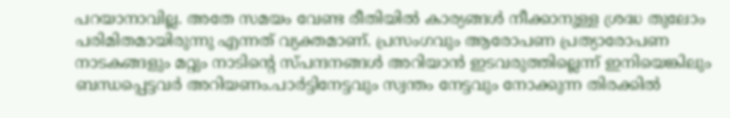പറയാനാവില്ല. അതേ സമയം വേണ്ട രീതിയില്‍ കാര്യങ്ങള്‍ നീക്കാനുള്ള ശ്രദ്ധ തുലോം പരിമിതമായിരുന്നു എന്നത് വ്യക്തമാണ്. പ്രസംഗവും ആരോപണ പ്രത്യാരോപണ നാടകങ്ങളും മറ്റും നാടിന്റെ സ്പന്ദനങ്ങള്‍ അറിയാന്‍ ഇടവരുത്തില്ലെന്ന് ഇനിയെങ്കിലും ബന്ധപ്പെട്ടവര്‍ അറിയണം.പാര്‍ട്ടിനേട്ടവും സ്വന്തം നേട്ടവും നോക്കുന്ന തിരക്കില്‍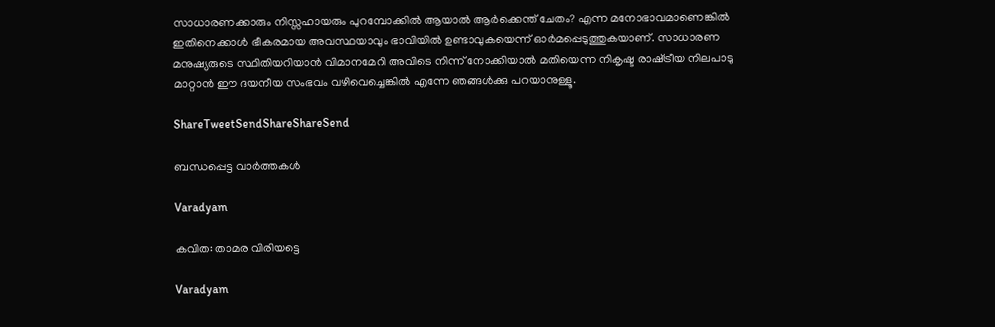സാധാരണക്കാരും നിസ്സഹായരും പുറമ്പോക്കില്‍ ആയാല്‍ ആര്‍ക്കെന്ത് ചേതം? എന്ന മനോഭാവമാണെങ്കില്‍ ഇതിനെക്കാള്‍ ഭീകരമായ അവസ്ഥയാവും ഭാവിയില്‍ ഉണ്ടാവുകയെന്ന് ഓര്‍മപ്പെടുത്തുകയാണ്. സാധാരണ മനുഷ്യരുടെ സ്ഥിതിയറിയാന്‍ വിമാനമേറി അവിടെ നിന്ന് നോക്കിയാല്‍ മതിയെന്ന നികൃഷ്ട രാഷ്‌ട്രീയ നിലപാടു മാറ്റാന്‍ ഈ ദയനീയ സംഭവം വഴിവെച്ചെങ്കില്‍ എന്നേ ഞങ്ങള്‍ക്കു പറയാനുള്ളൂ.

ShareTweetSendShareShareSend

ബന്ധപ്പെട്ട വാര്‍ത്തകള്‍

Varadyam

കവിത: താമര വിരിയട്ടെ

Varadyam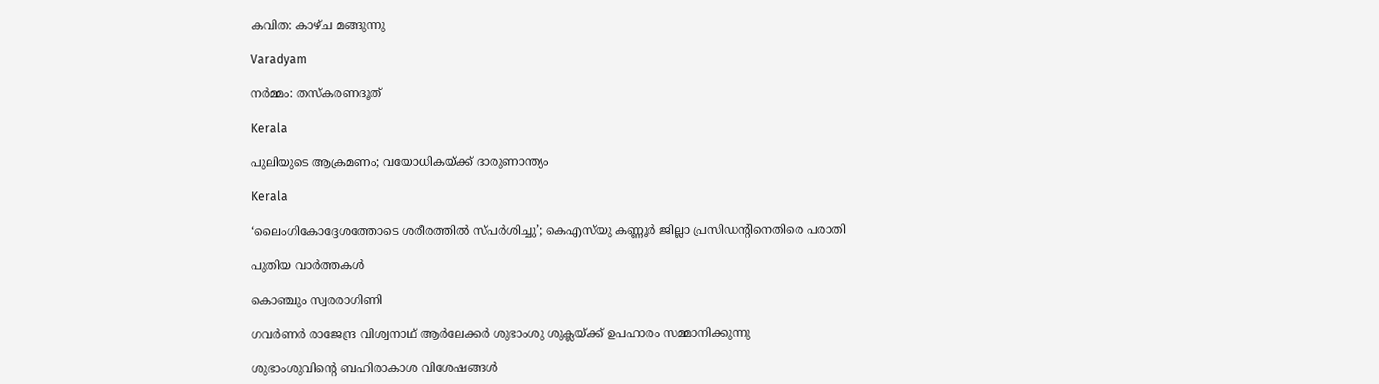കവിത: കാഴ്ച മങ്ങുന്നു

Varadyam

നര്‍മ്മം: തസ്‌കരണദൂത്

Kerala

പുലിയുടെ ആക്രമണം; വയോധികയ്‌ക്ക് ദാരുണാന്ത്യം

Kerala

‘ലൈംഗികോദ്ദേശത്തോടെ ശരീരത്തില്‍ സ്പര്‍ശിച്ചു’; കെഎസ്‍യു കണ്ണൂർ ജില്ലാ പ്രസിഡന്റിനെതിരെ പരാതി

പുതിയ വാര്‍ത്തകള്‍

കൊഞ്ചും സ്വരരാഗിണി

ഗവര്‍ണര്‍ രാജേന്ദ്ര വിശ്വനാഥ് ആര്‍ലേക്കര്‍ ശുഭാംശു ശുക്ലയ്ക്ക് ഉപഹാരം സമ്മാനിക്കുന്നു

ശുഭാംശുവിന്റെ ബഹിരാകാശ വിശേഷങ്ങള്‍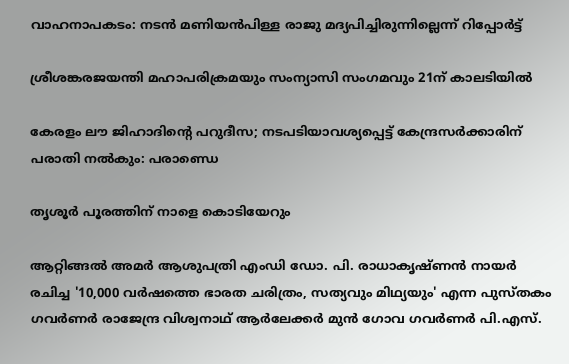വാഹനാപകടം: നടൻ മണിയൻപിള്ള രാജു മദ്യപിച്ചിരുന്നില്ലെന്ന് റിപ്പോർട്ട്

ശ്രീശങ്കരജയന്തി മഹാപരിക്രമയും സംന്യാസി സംഗമവും 21ന് കാലടിയില്‍

കേരളം ലൗ ജിഹാദിന്റെ പറുദീസ; നടപടിയാവശ്യപ്പെട്ട് കേന്ദ്രസര്‍ക്കാരിന് പരാതി നല്‍കും: പരാണ്ഡെ

തൃശൂര്‍ പൂരത്തിന് നാളെ കൊടിയേറും

ആറ്റിങ്ങല്‍ അമര്‍ ആശുപത്രി എംഡി ഡോ. പി. രാധാകൃഷ്ണന്‍ നായര്‍ രചിച്ച '10,000 വര്‍ഷത്തെ ഭാരത ചരിത്രം, സത്യവും മിഥ്യയും' എന്ന പുസ്തകം ഗവര്‍ണര്‍ രാജേന്ദ്ര വിശ്വനാഥ് ആര്‍ലേക്കര്‍ മുന്‍ ഗോവ ഗവര്‍ണര്‍ പി.എസ്.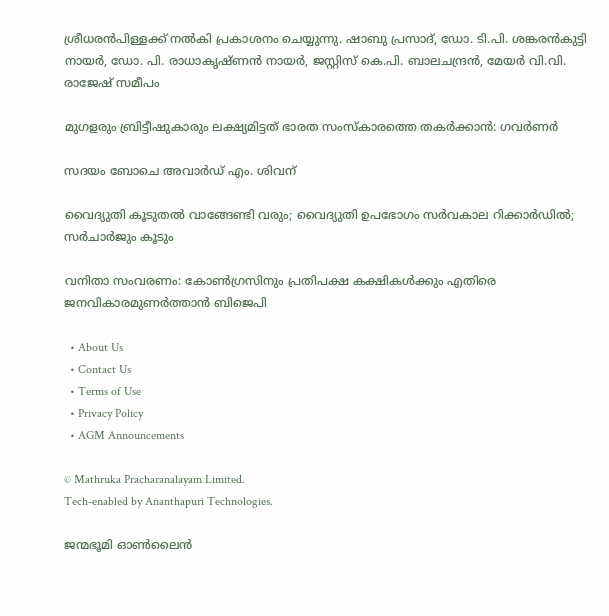ശ്രീധരന്‍പിള്ളക്ക് നല്‍കി പ്രകാശനം ചെയ്യുന്നു. ഷാബു പ്രസാദ്, ഡോ. ടി.പി. ശങ്കരന്‍കുട്ടി നായര്‍, ഡോ. പി. രാധാകൃഷ്ണന്‍ നായര്‍, ജസ്റ്റിസ് കെ.പി. ബാലചന്ദ്രന്‍, മേയര്‍ വി.വി. രാജേഷ് സമീപം

മുഗളരും ബ്രിട്ടീഷുകാരും ലക്ഷ്യമിട്ടത് ഭാരത സംസ്‌കാരത്തെ തകര്‍ക്കാന്‍: ഗവര്‍ണര്‍

സദയം ബോചെ അവാര്‍ഡ് എം. ശിവന്

വൈദ്യുതി കൂടുതല്‍ വാങ്ങേണ്ടി വരും; വൈദ്യുതി ഉപഭോഗം സര്‍വകാല റിക്കാര്‍ഡില്‍; സര്‍ചാര്‍ജും കൂടും

വനിതാ സംവരണം: കോണ്‍ഗ്രസിനും പ്രതിപക്ഷ കക്ഷികള്‍ക്കും എതിരെ ജനവികാരമുണര്‍ത്താന്‍ ബിജെപി

  • About Us
  • Contact Us
  • Terms of Use
  • Privacy Policy
  • AGM Announcements

© Mathruka Pracharanalayam Limited.
Tech-enabled by Ananthapuri Technologies.

ജന്മഭൂമി ഓണ്‍ലൈന്‍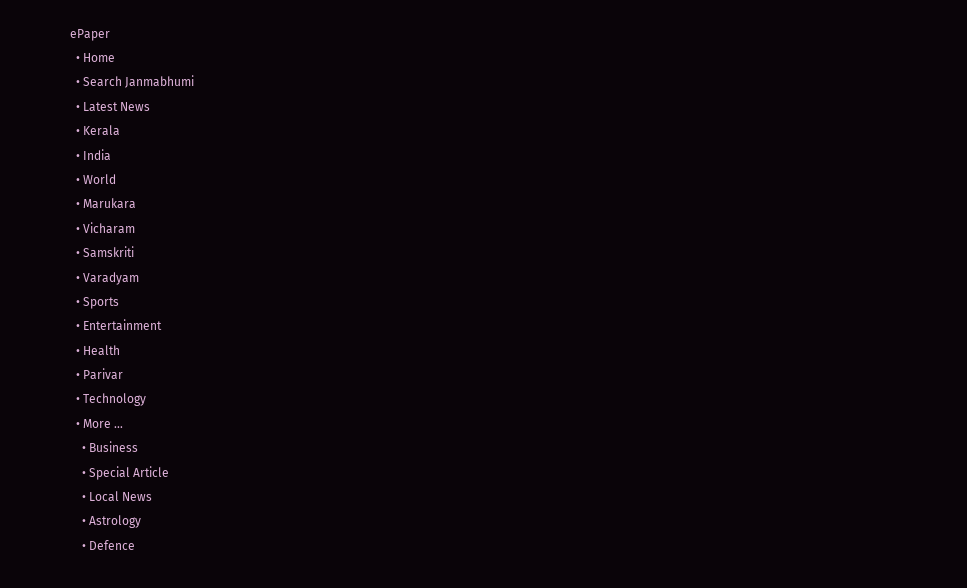ePaper
  • Home
  • Search Janmabhumi
  • Latest News
  • Kerala
  • India
  • World
  • Marukara
  • Vicharam
  • Samskriti
  • Varadyam
  • Sports
  • Entertainment
  • Health
  • Parivar
  • Technology
  • More …
    • Business
    • Special Article
    • Local News
    • Astrology
    • Defence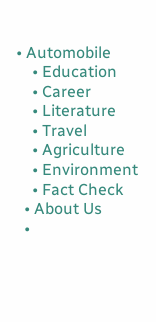• Automobile
    • Education
    • Career
    • Literature
    • Travel
    • Agriculture
    • Environment
    • Fact Check
  • About Us
  •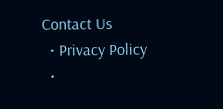Contact Us
  • Privacy Policy
  •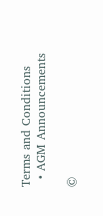Terms and Conditions
  • AGM Announcements

©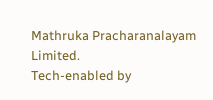Mathruka Pracharanalayam Limited.
Tech-enabled by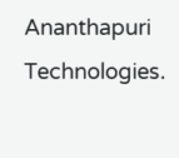Ananthapuri Technologies.